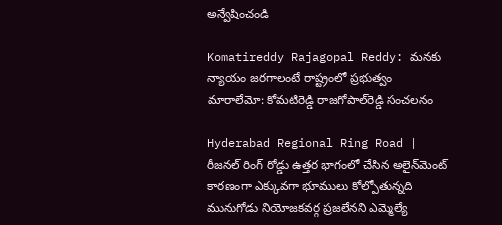అన్వేషించండి

Komatireddy Rajagopal Reddy: మనకు న్యాయం జరగాలంటే రాష్ట్రంలో ప్రభుత్వం మారాలేమో: కోమటిరెడ్డి రాజగోపాల్‌రెడ్డి సంచలనం

Hyderabad Regional Ring Road | రీజనల్ రింగ్ రోడ్డు ఉత్తర భాగంలో చేసిన అలైన్‌మెంట్ కారణంగా ఎక్కువగా భూములు కోల్పోతున్నది మునుగోడు నియోజకవర్గ ప్రజలేనని ఎమ్మెల్యే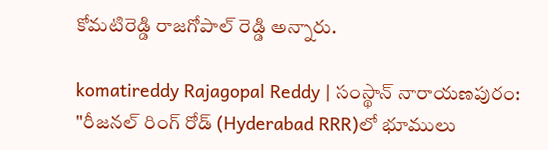కోమటిరెడ్డి రాజగోపాల్ రెడ్డి అన్నారు.

komatireddy Rajagopal Reddy | సంస్థాన్ నారాయణపురం: "రీజనల్ రింగ్ రోడ్ (Hyderabad RRR)లో భూములు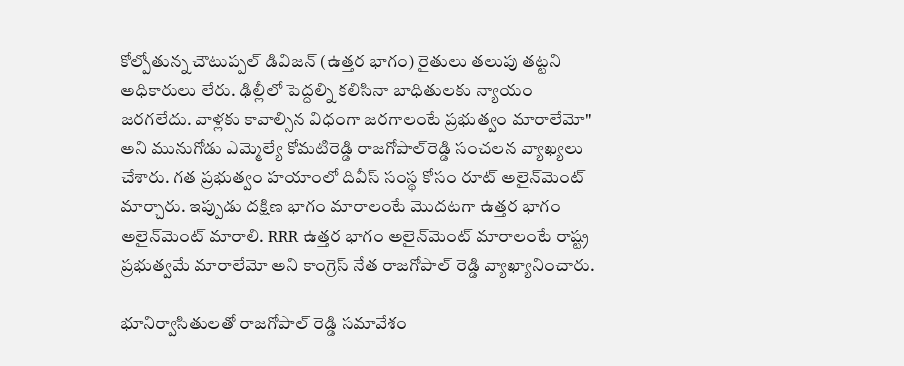కోల్పోతున్న చౌటుప్పల్ డివిజన్ (ఉత్తర భాగం) రైతులు తలుపు తట్టని అధికారులు లేరు. ఢిల్లీలో పెద్దల్ని కలిసినా బాధితులకు న్యాయం జరగలేదు. వాళ్లకు కావాల్సిన విధంగా జరగాలంటే ప్రభుత్వం మారాలేమో" అని మునుగోడు ఎమ్మెల్యే కోమటిరెడ్డి రాజగోపాల్‌రెడ్డి సంచలన వ్యాఖ్యలు చేశారు. గత ప్రభుత్వం హయాంలో దివీస్ సంస్థ కోసం రూట్ అలైన్‌మెంట్ మార్చారు. ఇప్పుడు దక్షిణ భాగం మారాలంటే మొదటగా ఉత్తర భాగం అలైన్‌మెంట్ మారాలి. RRR ఉత్తర భాగం అలైన్‌మెంట్ మారాలంటే రాష్ట్ర ప్రభుత్వమే మారాలేమో అని కాంగ్రెస్ నేత రాజగోపాల్ రెడ్డి వ్యాఖ్యానించారు.

భూనిర్వాసితులతో రాజగోపాల్ రెడ్డి సమావేశం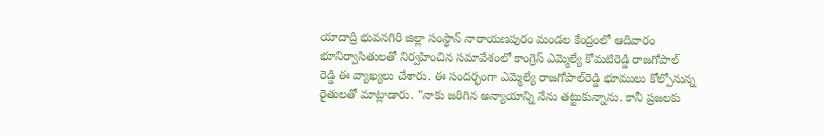యాదాద్రి భువనగిరి జిల్లా సంస్థాన్ నారాయణపురం మండల కేంద్రంలో ఆదివారం భూనిర్వాసితులతో నిర్వహించిన సమావేశంలో కాంగ్రెస్ ఎమ్మెల్యే కోమటిరెడ్డి రాజగోపాల్ రెడ్డి ఈ వ్యాఖ్యలు చేశారు. ఈ సందర్భంగా ఎమ్మెల్యే రాజగోపాల్‌రెడ్డి భూములు కోల్పోనున్న రైతులతో మాట్లాడారు. "నాకు జరిగిన అన్యాయాన్ని నేను తట్టుకున్నాను. కానీ ప్రజలకు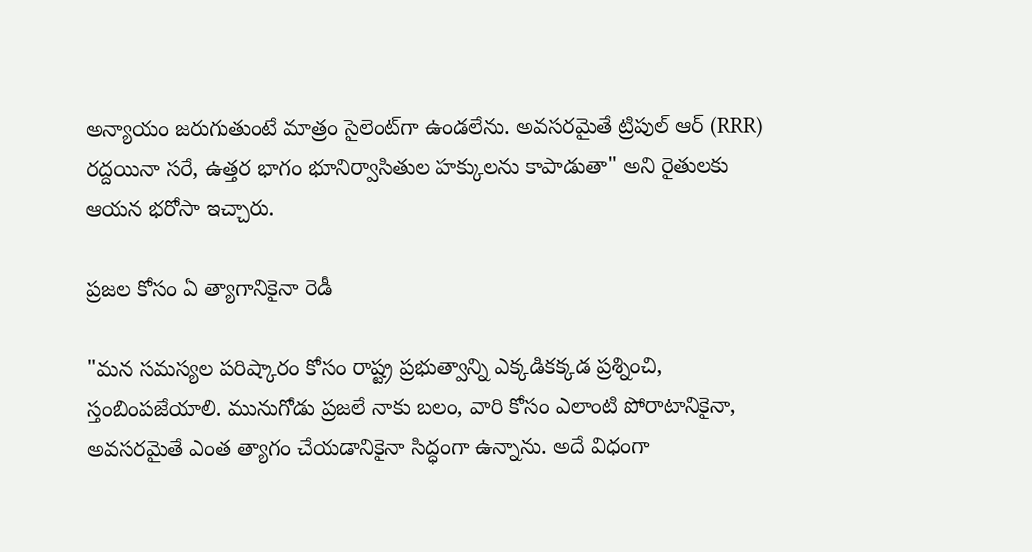అన్యాయం జరుగుతుంటే మాత్రం సైలెంట్‌గా ఉండలేను. అవసరమైతే ట్రిపుల్ ఆర్ (RRR) రద్దయినా సరే, ఉత్తర భాగం భూనిర్వాసితుల హక్కులను కాపాడుతా" అని రైతులకు ఆయన భరోసా ఇచ్చారు.

ప్రజల కోసం ఏ త్యాగానికైనా రెడీ

"మన సమస్యల పరిష్కారం కోసం రాష్ట్ర ప్రభుత్వాన్ని ఎక్కడికక్కడ ప్రశ్నించి, స్తంబింపజేయాలి. మునుగోడు ప్రజలే నాకు బలం, వారి కోసం ఎలాంటి పోరాటానికైనా, అవసరమైతే ఎంత త్యాగం చేయడానికైనా సిద్ధంగా ఉన్నాను. అదే విధంగా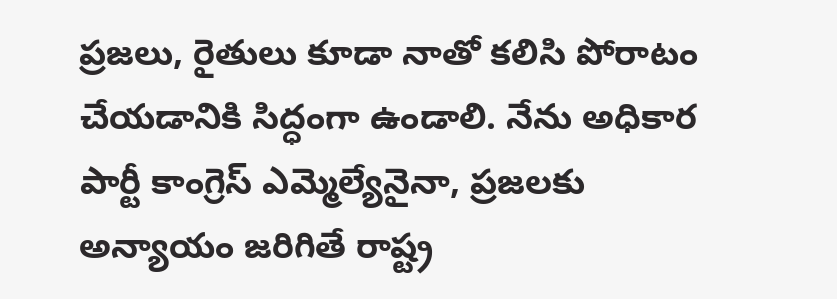ప్రజలు, రైతులు కూడా నాతో కలిసి పోరాటం చేయడానికి సిద్ధంగా ఉండాలి. నేను అధికార పార్టీ కాంగ్రెస్ ఎమ్మెల్యేనైనా, ప్రజలకు అన్యాయం జరిగితే రాష్ట్ర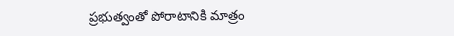ప్రభుత్వంతో పోరాటానికి మాత్రం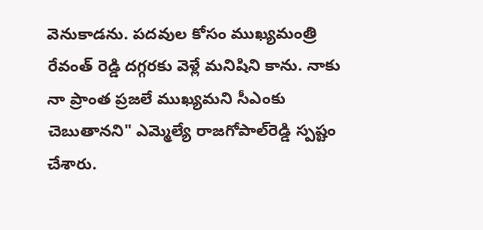వెనుకాడను. పదవుల కోసం ముఖ్యమంత్రి రేవంత్ రెడ్డి దగ్గరకు వెళ్లే మనిషిని కాను. నాకు నా ప్రాంత ప్రజలే ముఖ్యమని సీఎంకు చెబుతానని" ఎమ్మెల్యే రాజగోపాల్‌రెడ్డి స్పష్టం చేశారు.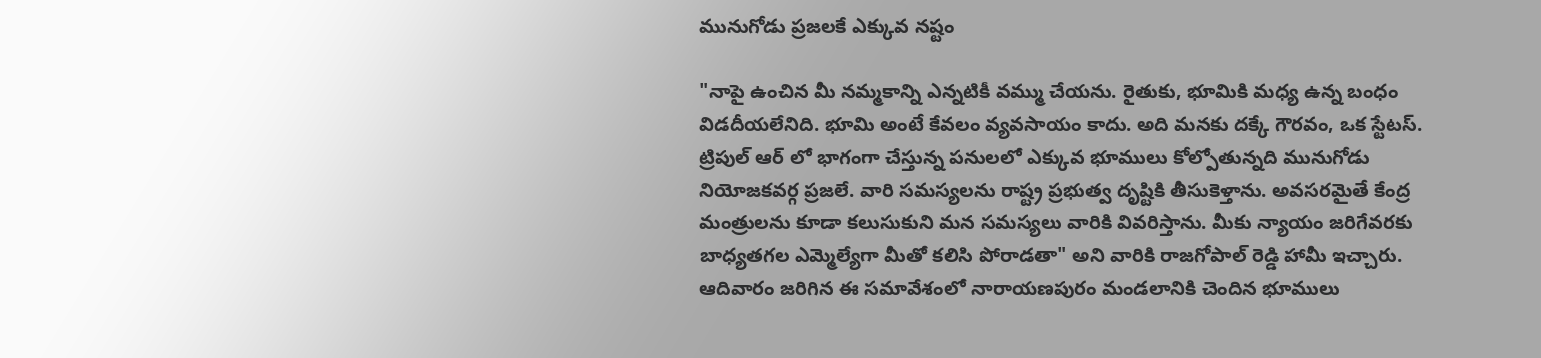మునుగోడు ప్రజలకే ఎక్కువ నష్టం

"నాపై ఉంచిన మీ నమ్మకాన్ని ఎన్నటికీ వమ్ము చేయను. రైతుకు, భూమికి మధ్య ఉన్న బంధం విడదీయలేనిది. భూమి అంటే కేవలం వ్యవసాయం కాదు. అది మనకు దక్కే గౌరవం, ఒక స్టేటస్. ట్రిపుల్ ఆర్ లో భాగంగా చేస్తున్న పనులలో ఎక్కువ భూములు కోల్పోతున్నది మునుగోడు నియోజకవర్గ ప్రజలే. వారి సమస్యలను రాష్ట్ర ప్రభుత్వ దృష్టికి తీసుకెళ్తాను. అవసరమైతే కేంద్ర మంత్రులను కూడా కలుసుకుని మన సమస్యలు వారికి వివరిస్తాను. మీకు న్యాయం జరిగేవరకు బాధ్యతగల ఎమ్మెల్యేగా మీతో కలిసి పోరాడతా" అని వారికి రాజగోపాల్ రెడ్డి హామీ ఇచ్చారు. ఆదివారం జరిగిన ఈ సమావేశంలో నారాయణపురం మండలానికి చెందిన భూములు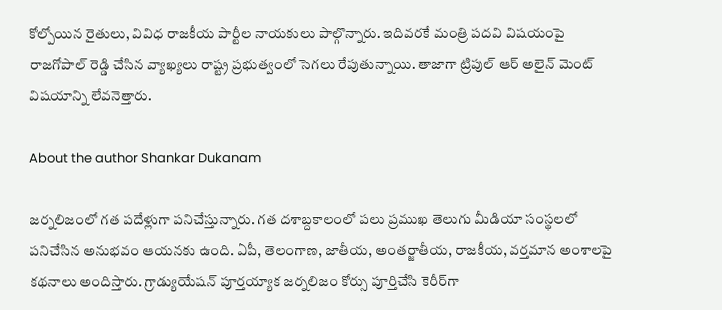కోల్పోయిన రైతులు, వివిధ రాజకీయ పార్టీల నాయకులు పాల్గొన్నారు. ఇదివరకే మంత్రి పదవి విషయంపై రాజగోపాల్ రెడ్డి చేసిన వ్యాఖ్యలు రాష్ట్ర ప్రభుత్వంలో సెగలు రేపుతున్నాయి. తాజాగా ట్రిపుల్ ఆర్ అలైన్ మెంట్ విషయాన్ని లేవనెత్తారు.

About the author Shankar Dukanam

జర్నలిజంలో గత పదేళ్లుగా పనిచేస్తున్నారు. గత దశాబ్దకాలంలో పలు ప్రముఖ తెలుగు మీడియా సంస్థలలో పనిచేసిన అనుభవం ఆయనకు ఉంది. ఏపీ, తెలంగాణ, జాతీయ, అంతర్జాతీయ, రాజకీయ, వర్తమాన అంశాలపై కథనాలు అందిస్తారు. గ్రాడ్యుయేషన్ పూర్తయ్యాక జర్నలిజం కోర్సు పూర్తిచేసి కెరీర్‌గా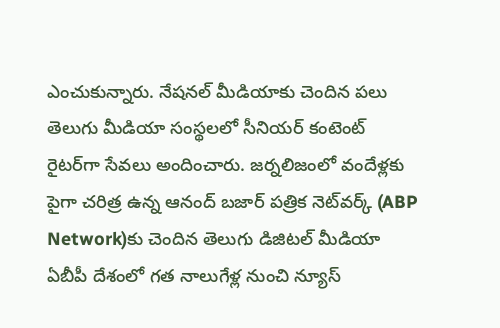ఎంచుకున్నారు. నేషనల్ మీడియాకు చెందిన పలు తెలుగు మీడియా సంస్థలలో సీనియర్ కంటెంట్ రైటర్‌గా సేవలు అందించారు. జర్నలిజంలో వందేళ్లకు పైగా చరిత్ర ఉన్న ఆనంద్ బజార్ పత్రిక నెట్‌వర్క్ (ABP Network)కు చెందిన తెలుగు డిజిటల్ మీడియా ఏబీపీ దేశంలో గత నాలుగేళ్ల నుంచి న్యూస్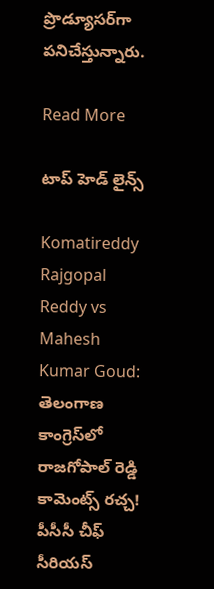ప్రొడ్యూసర్‌గా పనిచేస్తున్నారు.

Read More

టాప్ హెడ్ లైన్స్

Komatireddy Rajgopal Reddy vs Mahesh Kumar Goud: తెలంగాణ కాంగ్రెస్‌లో రాజగోపాల్ రెడ్డి కామెంట్స్ రచ్చ! పీసీసీ చీఫ్‌ సీరియస్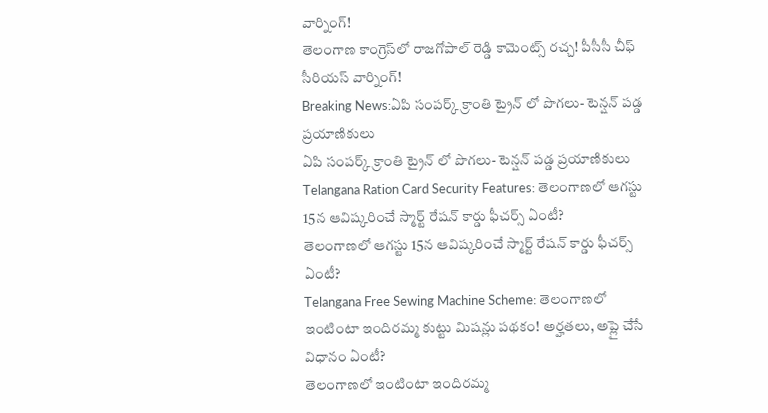వార్నింగ్!
తెలంగాణ కాంగ్రెస్‌లో రాజగోపాల్ రెడ్డి కామెంట్స్ రచ్చ! పీసీసీ చీఫ్‌ సీరియస్ వార్నింగ్!
Breaking News:ఏపి సంపర్క్ క్రాంతి ట్రైన్ లో పొగలు- టెన్షన్ పడ్డ ప్రయాణికులు
ఏపి సంపర్క్ క్రాంతి ట్రైన్ లో పొగలు- టెన్షన్ పడ్డ ప్రయాణికులు
Telangana Ration Card Security Features: తెలంగాణలో ఆగస్టు 15న ఆవిష్కరించే స్మార్ట్ రేషన్ కార్డు ఫీచర్స్ ఏంటీ?
తెలంగాణలో ఆగస్టు 15న ఆవిష్కరించే స్మార్ట్ రేషన్ కార్డు ఫీచర్స్ ఏంటీ?
Telangana Free Sewing Machine Scheme: తెలంగాణలో ఇంటింటా ఇందిరమ్మ కుట్టు మిషన్లు పథకం! అర్హతలు, అప్లై చేసే విధానం ఏంటీ?
తెలంగాణలో ఇంటింటా ఇందిరమ్మ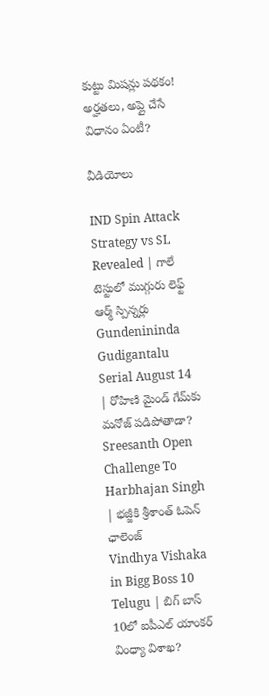కుట్టు మిషన్లు పథకం! అర్హతలు, అప్లై చేసే విధానం ఏంటీ?

వీడియోలు

IND Spin Attack Strategy vs SL Revealed | గాలే టెస్టులో ముగ్గురు లెఫ్ట్ ఆర్మ్ స్పిన్నర్లు
Gundenininda Gudigantalu Serial August 14 | రోహిణి మైండ్ గేమ్‌కు మనోజ్ పడిపోతాడా?
Sreesanth Open Challenge To Harbhajan Singh | భజ్జీకి శ్రీశాంత్ ఓపెన్ ఛాలెంజ్
Vindhya Vishaka in Bigg Boss 10 Telugu | బిగ్ బాస్ 10లో ఐపీఎల్ యాంకర్ వింధ్యా విశాఖ?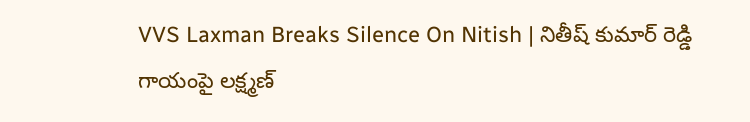VVS Laxman Breaks Silence On Nitish | నితీష్ కుమార్ రెడ్డి గాయంపై లక్ష్మణ్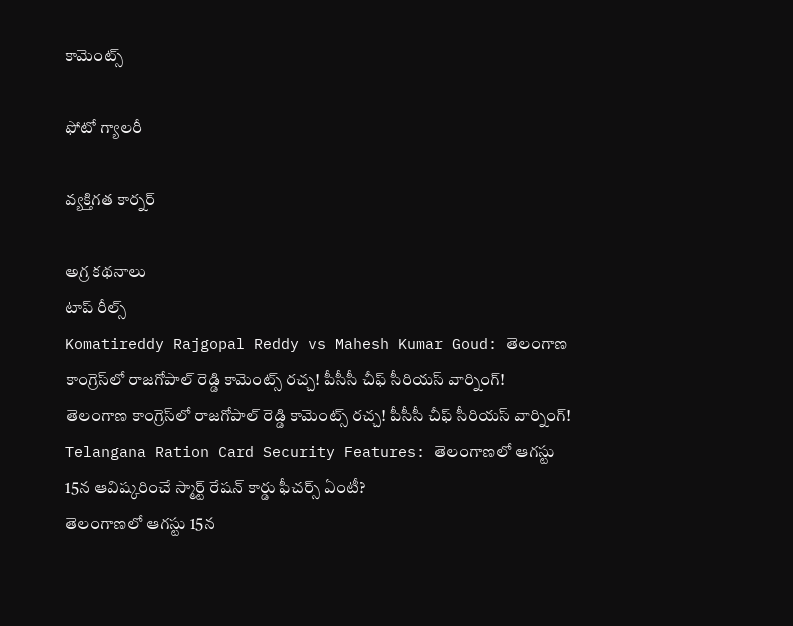కామెంట్స్

ఫోటో గ్యాలరీ

వ్యక్తిగత కార్నర్

అగ్ర కథనాలు
టాప్ రీల్స్
Komatireddy Rajgopal Reddy vs Mahesh Kumar Goud: తెలంగాణ కాంగ్రెస్‌లో రాజగోపాల్ రెడ్డి కామెంట్స్ రచ్చ! పీసీసీ చీఫ్‌ సీరియస్ వార్నింగ్!
తెలంగాణ కాంగ్రెస్‌లో రాజగోపాల్ రెడ్డి కామెంట్స్ రచ్చ! పీసీసీ చీఫ్‌ సీరియస్ వార్నింగ్!
Telangana Ration Card Security Features: తెలంగాణలో ఆగస్టు 15న ఆవిష్కరించే స్మార్ట్ రేషన్ కార్డు ఫీచర్స్ ఏంటీ?
తెలంగాణలో ఆగస్టు 15న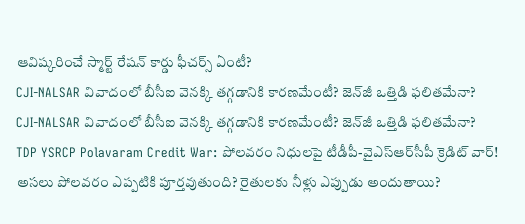ఆవిష్కరించే స్మార్ట్ రేషన్ కార్డు ఫీచర్స్ ఏంటీ?
CJI-NALSAR వివాదంలో బీసీఐ వెనక్కి తగ్గడానికి కారణమేంటీ? జెన్‌జీ ఒత్తిడి ఫలితమేనా?
CJI-NALSAR వివాదంలో బీసీఐ వెనక్కి తగ్గడానికి కారణమేంటీ? జెన్‌జీ ఒత్తిడి ఫలితమేనా?
TDP YSRCP Polavaram Credit War: పోలవరం నిధులపై టీడీపీ-వైఎస్‌ఆర్‌సీపీ క్రెడిట్ వార్! అసలు పోలవరం ఎప్పటికి పూర్తవుతుంది? రైతులకు నీళ్లు ఎప్పుడు అందుతాయి?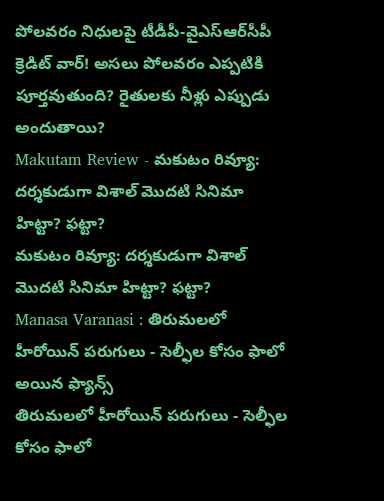పోలవరం నిధులపై టీడీపీ-వైఎస్‌ఆర్‌సీపీ క్రెడిట్ వార్! అసలు పోలవరం ఎప్పటికి పూర్తవుతుంది? రైతులకు నీళ్లు ఎప్పుడు అందుతాయి?
Makutam Review - మకుటం రివ్యూ: దర్శకుడుగా విశాల్ మొదటి సినిమా హిట్టా? ఫట్టా?
మకుటం రివ్యూ: దర్శకుడుగా విశాల్ మొదటి సినిమా హిట్టా? ఫట్టా?
Manasa Varanasi : తిరుమలలో హీరోయిన్ పరుగులు - సెల్ఫీల కోసం ఫాలో అయిన ఫ్యాన్స్
తిరుమలలో హీరోయిన్ పరుగులు - సెల్ఫీల కోసం ఫాలో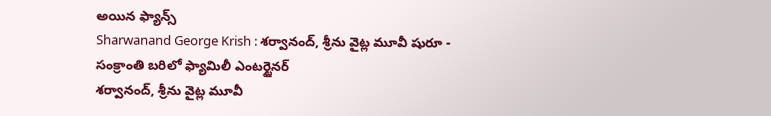అయిన ఫ్యాన్స్
Sharwanand George Krish : శర్వానంద్, శ్రీను వైట్ల మూవీ షురూ - సంక్రాంతి బరిలో ఫ్యామిలీ ఎంటర్టైనర్
శర్వానంద్, శ్రీను వైట్ల మూవీ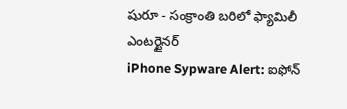షురూ - సంక్రాంతి బరిలో ఫ్యామిలీ ఎంటర్టైనర్
iPhone Sypware Alert: ఐఫోన్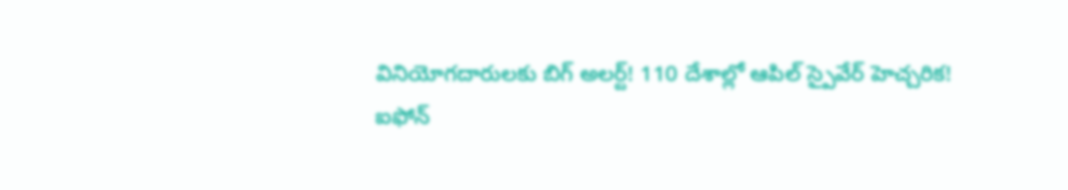వినియోగదారులకు బిగ్ అలర్ట్‌! 110 దేశాల్లో ఆపిల్ స్పైవేర్ హెచ్చరిక!
ఐఫోన్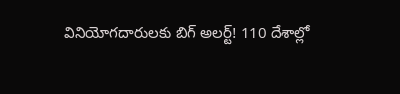వినియోగదారులకు బిగ్ అలర్ట్‌! 110 దేశాల్లో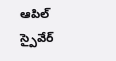ఆపిల్ స్పైవేర్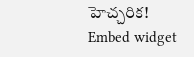హెచ్చరిక!
Embed widget